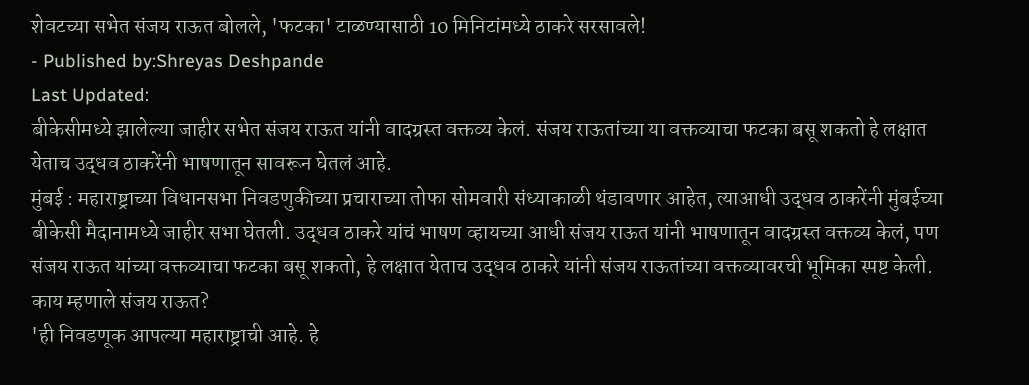शेवटच्या सभेत संजय राऊत बोलले, 'फटका' टाळण्यासाठी 10 मिनिटांमध्ये ठाकरे सरसावले!
- Published by:Shreyas Deshpande
Last Updated:
बीकेसीमध्ये झालेल्या जाहीर सभेत संजय राऊत यांनी वादग्रस्त वक्तव्य केलं. संजय राऊतांच्या या वक्तव्याचा फटका बसू शकतो हे लक्षात येताच उद्धव ठाकरेंनी भाषणातून सावरून घेतलं आहे.
मुंबई : महाराष्ट्राच्या विधानसभा निवडणुकीच्या प्रचाराच्या तोफा सोमवारी संध्याकाळी थंडावणार आहेत, त्याआधी उद्धव ठाकरेंनी मुंबईच्या बीकेसी मैदानामध्ये जाहीर सभा घेतली. उद्धव ठाकरे यांचं भाषण व्हायच्या आधी संजय राऊत यांनी भाषणातून वादग्रस्त वक्तव्य केलं, पण संजय राऊत यांच्या वक्तव्याचा फटका बसू शकतो, हे लक्षात येताच उद्धव ठाकरे यांनी संजय राऊतांच्या वक्तव्यावरची भूमिका स्पष्ट केली.
काय म्हणाले संजय राऊत?
'ही निवडणूक आपल्या महाराष्ट्राची आहे. हे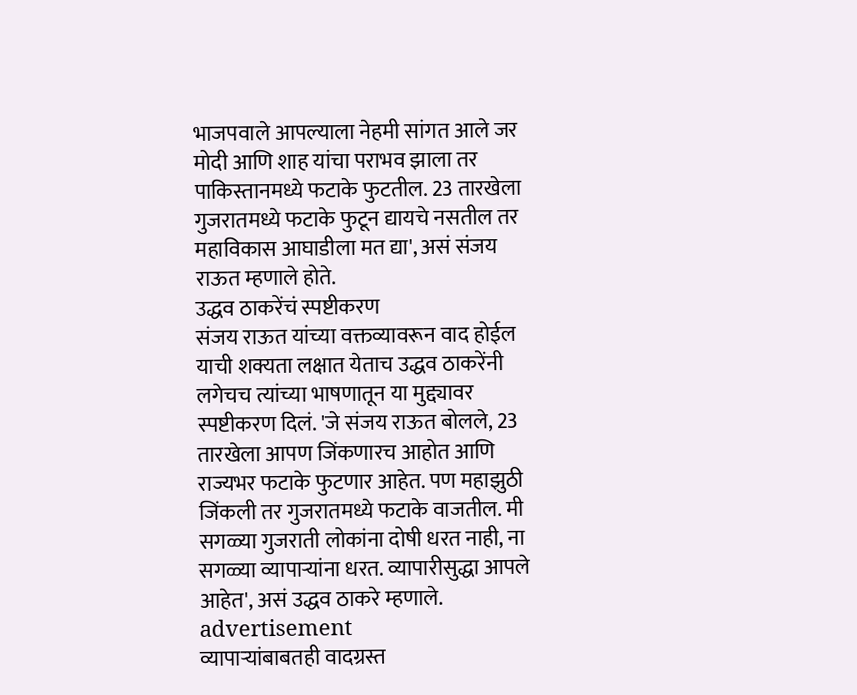भाजपवाले आपल्याला नेहमी सांगत आले जर मोदी आणि शाह यांचा पराभव झाला तर पाकिस्तानमध्ये फटाके फुटतील. 23 तारखेला गुजरातमध्ये फटाके फुटून द्यायचे नसतील तर महाविकास आघाडीला मत द्या', असं संजय राऊत म्हणाले होते.
उद्धव ठाकरेंचं स्पष्टीकरण
संजय राऊत यांच्या वक्तव्यावरून वाद होईल याची शक्यता लक्षात येताच उद्धव ठाकरेंनी लगेचच त्यांच्या भाषणातून या मुद्द्यावर स्पष्टीकरण दिलं. 'जे संजय राऊत बोलले, 23 तारखेला आपण जिंकणारच आहोत आणि राज्यभर फटाके फुटणार आहेत. पण महाझुठी जिंकली तर गुजरातमध्ये फटाके वाजतील. मी सगळ्या गुजराती लोकांना दोषी धरत नाही, ना सगळ्या व्यापाऱ्यांना धरत. व्यापारीसुद्धा आपले आहेत', असं उद्धव ठाकरे म्हणाले.
advertisement
व्यापाऱ्यांबाबतही वादग्रस्त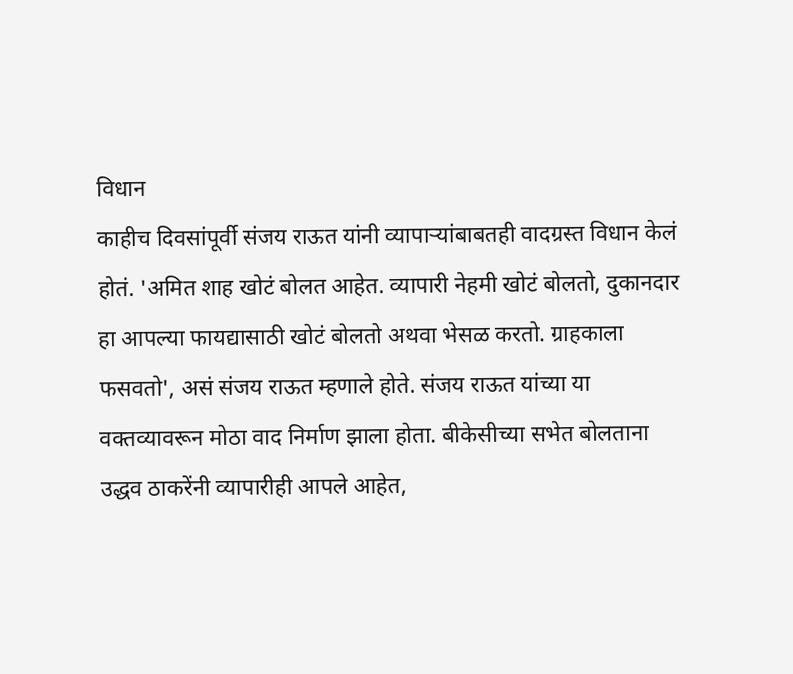विधान
काहीच दिवसांपूर्वी संजय राऊत यांनी व्यापाऱ्यांबाबतही वादग्रस्त विधान केलं होतं. 'अमित शाह खोटं बोलत आहेत. व्यापारी नेहमी खोटं बोलतो, दुकानदार हा आपल्या फायद्यासाठी खोटं बोलतो अथवा भेसळ करतो. ग्राहकाला फसवतो', असं संजय राऊत म्हणाले होते. संजय राऊत यांच्या या वक्तव्यावरून मोठा वाद निर्माण झाला होता. बीकेसीच्या सभेत बोलताना उद्धव ठाकरेंनी व्यापारीही आपले आहेत,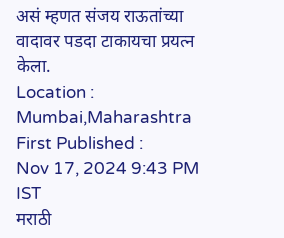असं म्हणत संजय राऊतांच्या वादावर पडदा टाकायचा प्रयत्न केला.
Location :
Mumbai,Maharashtra
First Published :
Nov 17, 2024 9:43 PM IST
मराठी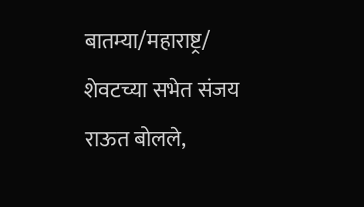बातम्या/महाराष्ट्र/
शेवटच्या सभेत संजय राऊत बोलले,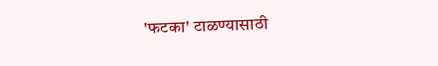'फटका' टाळण्यासाठी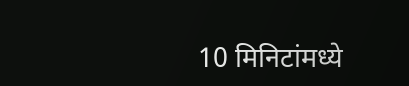10 मिनिटांमध्ये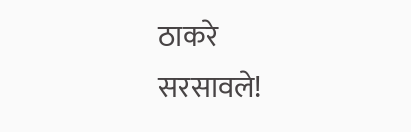ठाकरे सरसावले!